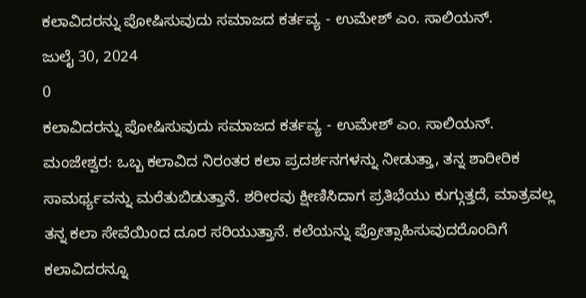ಕಲಾವಿದರನ್ನು ಪೋಷಿಸುವುದು ಸಮಾಜದ ಕರ್ತವ್ಯ - ಉಮೇಶ್ ಎಂ. ಸಾಲಿಯನ್.
ಜುಲೈ 30, 2024
0
ಕಲಾವಿದರನ್ನು ಪೋಷಿಸುವುದು ಸಮಾಜದ ಕರ್ತವ್ಯ - ಉಮೇಶ್ ಎಂ. ಸಾಲಿಯನ್.
ಮಂಜೇಶ್ವರ: ಒಬ್ಬ ಕಲಾವಿದ ನಿರಂತರ ಕಲಾ ಪ್ರದರ್ಶನಗಳನ್ನು ನೀಡುತ್ತಾ, ತನ್ನ ಶಾರೀರಿಕ ಸಾಮರ್ಥ್ಯವನ್ನು ಮರೆತುಬಿಡುತ್ತಾನೆ. ಶರೀರವು ಕ್ಷೀಣಿಸಿದಾಗ ಪ್ರತಿಭೆಯು ಕುಗ್ಗುತ್ತದೆ, ಮಾತ್ರವಲ್ಲ ತನ್ನ ಕಲಾ ಸೇವೆಯಿಂದ ದೂರ ಸರಿಯುತ್ತಾನೆ. ಕಲೆಯನ್ನು ಪ್ರೋತ್ಸಾಹಿಸುವುದರೊಂದಿಗೆ ಕಲಾವಿದರನ್ನೂ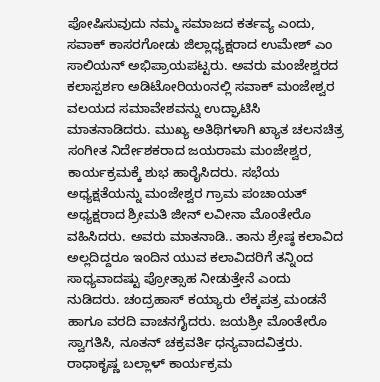ಪೋಷಿಸುವುದು ನಮ್ಮ ಸಮಾಜದ ಕರ್ತವ್ಯ ಎಂದು, ಸವಾಕ್ ಕಾಸರಗೋಡು ಜಿಲ್ಲಾಧ್ಯಕ್ಷರಾದ ಉಮೇಶ್ ಎಂ ಸಾಲಿಯನ್ ಅಭಿಪ್ರಾಯಪಟ್ಟರು. ಅವರು ಮಂಜೇಶ್ವರದ ಕಲಾಸ್ಪರ್ಶಂ ಅಡಿಟೋರಿಯಂನಲ್ಲಿ ಸವಾಕ್ ಮಂಜೇಶ್ವರ ವಲಯದ ಸಮಾವೇಶವನ್ನು ಉದ್ಘಾಟಿಸಿ ಮಾತನಾಡಿದರು. ಮುಖ್ಯ ಅತಿಥಿಗಳಾಗಿ ಖ್ಯಾತ ಚಲನಚಿತ್ರ ಸಂಗೀತ ನಿರ್ದೇಶಕರಾದ ಜಯರಾಮ ಮಂಜೇಶ್ವರ, ಕಾರ್ಯಕ್ರಮಕ್ಕೆ ಶುಭ ಹಾರೈಸಿದರು. ಸಭೆಯ ಅಧ್ಯಕ್ಷತೆಯನ್ನು ಮಂಜೇಶ್ವರ ಗ್ರಾಮ ಪಂಚಾಯತ್ ಅಧ್ಯಕ್ಷರಾದ ಶ್ರೀಮತಿ ಜೀನ್ ಲವೀನಾ ಮೊಂತೇರೊ ವಹಿಸಿದರು. ಅವರು ಮಾತನಾಡಿ.. ತಾನು ಶ್ರೇಷ್ಠ ಕಲಾವಿದ ಅಲ್ಲದಿದ್ದರೂ ಇಂದಿನ ಯುವ ಕಲಾವಿದರಿಗೆ ತನ್ನಿಂದ ಸಾಧ್ಯವಾದಷ್ಟು ಪ್ರೋತ್ಸಾಹ ನೀಡುತ್ತೇನೆ ಎಂದು ನುಡಿದರು. ಚಂದ್ರಹಾಸ್ ಕಯ್ಯಾರು ಲೆಕ್ಕಪತ್ರ ಮಂಡನೆ ಹಾಗೂ ವರದಿ ವಾಚನಗೈದರು. ಜಯಶ್ರೀ ಮೊಂತೇರೊ ಸ್ವಾಗತಿಸಿ, ನೂತನ್ ಚಕ್ರವರ್ತಿ ಧನ್ಯವಾದವಿತ್ತರು. ರಾಧಾಕೃಷ್ಣ ಬಲ್ಲಾಳ್ ಕಾರ್ಯಕ್ರಮ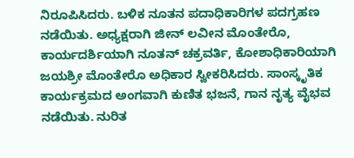ನಿರೂಪಿಸಿದರು. ಬಳಿಕ ನೂತನ ಪದಾಧಿಕಾರಿಗಳ ಪದಗ್ರಹಣ ನಡೆಯಿತು. ಅಧ್ಯಕ್ಷರಾಗಿ ಜೀನ್ ಲವೀನ ಮೊಂತೇರೊ, ಕಾರ್ಯದರ್ಶಿಯಾಗಿ ನೂತನ್ ಚಕ್ರವರ್ತಿ, ಕೋಶಾಧಿಕಾರಿಯಾಗಿ ಜಯಶ್ರೀ ಮೊಂತೇರೊ ಅಧಿಕಾರ ಸ್ವೀಕರಿಸಿದರು. ಸಾಂಸ್ಕೃತಿಕ ಕಾರ್ಯಕ್ರಮದ ಅಂಗವಾಗಿ ಕುಣಿತ ಭಜನೆ, ಗಾನ ನೃತ್ಯ ವೈಭವ ನಡೆಯಿತು. ನುರಿತ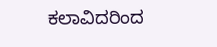ಕಲಾವಿದರಿಂದ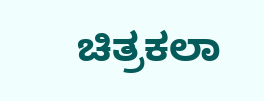ಚಿತ್ರಕಲಾ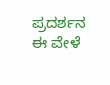ಪ್ರದರ್ಶನ ಈ ವೇಳೆ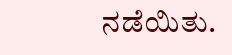ನಡೆಯಿತು.